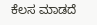ಕೆಲಸ ಮಾಡದೆ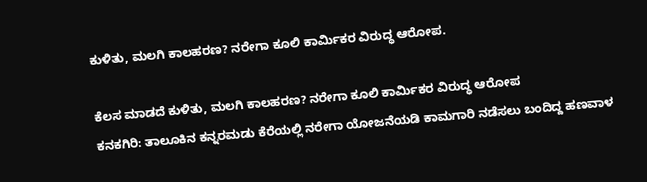ಕುಳಿತು, ಮಲಗಿ ಕಾಲಹರಣ? ನರೇಗಾ ಕೂಲಿ ಕಾರ್ಮಿಕರ ವಿರುದ್ಧ ಆರೋಪ.

ಕೆಲಸ ಮಾಡದೆ ಕುಳಿತು, ಮಲಗಿ ಕಾಲಹರಣ? ನರೇಗಾ ಕೂಲಿ ಕಾರ್ಮಿಕರ ವಿರುದ್ಧ ಆರೋಪ
ಕನಕಗಿರಿ: ತಾಲೂಕಿನ ಕನ್ನರಮಡು ಕೆರೆಯಲ್ಲಿ ನರೇಗಾ ಯೋಜನೆಯಡಿ ಕಾಮಗಾರಿ ನಡೆಸಲು ಬಂದಿದ್ದ ಹಣವಾಳ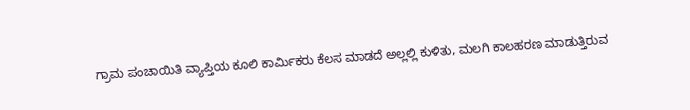ಗ್ರಾಮ ಪಂಚಾಯಿತಿ ವ್ಯಾಪ್ತಿಯ ಕೂಲಿ ಕಾರ್ಮಿಕರು ಕೆಲಸ ಮಾಡದೆ ಅಲ್ಲಲ್ಲಿ ಕುಳಿತು, ಮಲಗಿ ಕಾಲಹರಣ ಮಾಡುತ್ತಿರುವ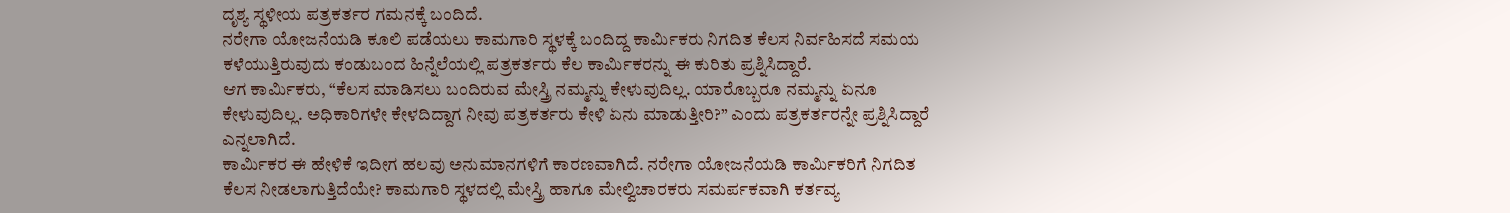ದೃಶ್ಯ ಸ್ಥಳೀಯ ಪತ್ರಕರ್ತರ ಗಮನಕ್ಕೆ ಬಂದಿದೆ.
ನರೇಗಾ ಯೋಜನೆಯಡಿ ಕೂಲಿ ಪಡೆಯಲು ಕಾಮಗಾರಿ ಸ್ಥಳಕ್ಕೆ ಬಂದಿದ್ದ ಕಾರ್ಮಿಕರು ನಿಗದಿತ ಕೆಲಸ ನಿರ್ವಹಿಸದೆ ಸಮಯ ಕಳೆಯುತ್ತಿರುವುದು ಕಂಡುಬಂದ ಹಿನ್ನೆಲೆಯಲ್ಲಿ ಪತ್ರಕರ್ತರು ಕೆಲ ಕಾರ್ಮಿಕರನ್ನು ಈ ಕುರಿತು ಪ್ರಶ್ನಿಸಿದ್ದಾರೆ.
ಆಗ ಕಾರ್ಮಿಕರು, “ಕೆಲಸ ಮಾಡಿಸಲು ಬಂದಿರುವ ಮೇಸ್ತ್ರಿ ನಮ್ಮನ್ನು ಕೇಳುವುದಿಲ್ಲ. ಯಾರೊಬ್ಬರೂ ನಮ್ಮನ್ನು ಏನೂ ಕೇಳುವುದಿಲ್ಲ. ಅಧಿಕಾರಿಗಳೇ ಕೇಳದಿದ್ದಾಗ ನೀವು ಪತ್ರಕರ್ತರು ಕೇಳಿ ಏನು ಮಾಡುತ್ತೀರಿ?” ಎಂದು ಪತ್ರಕರ್ತರನ್ನೇ ಪ್ರಶ್ನಿಸಿದ್ದಾರೆ ಎನ್ನಲಾಗಿದೆ.
ಕಾರ್ಮಿಕರ ಈ ಹೇಳಿಕೆ ಇದೀಗ ಹಲವು ಅನುಮಾನಗಳಿಗೆ ಕಾರಣವಾಗಿದೆ. ನರೇಗಾ ಯೋಜನೆಯಡಿ ಕಾರ್ಮಿಕರಿಗೆ ನಿಗದಿತ ಕೆಲಸ ನೀಡಲಾಗುತ್ತಿದೆಯೇ? ಕಾಮಗಾರಿ ಸ್ಥಳದಲ್ಲಿ ಮೇಸ್ತ್ರಿ ಹಾಗೂ ಮೇಲ್ವಿಚಾರಕರು ಸಮರ್ಪಕವಾಗಿ ಕರ್ತವ್ಯ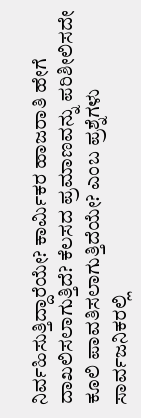ನಿರ್ವಹಿಸುತ್ತಿದ್ದಾರೆಯೇ? ಕಾರ್ಮಿಕರ ಹಾಜರಾತಿ ಹೇಗೆ ದಾಖಲಿಸಲಾಗುತ್ತಿದೆ? ಕೆಲಸದ ಪ್ರಮಾಣವನ್ನು ಪರಿಶೀಲಿಸದೇ ಕೂಲಿ ಪಾವತಿಸಲಾಗುತ್ತಿದೆಯೇ? ಎಂಬ ಪ್ರಶ್ನೆಗಳು ಸಾರ್ವಜನಿಕರಲ್ಲಿ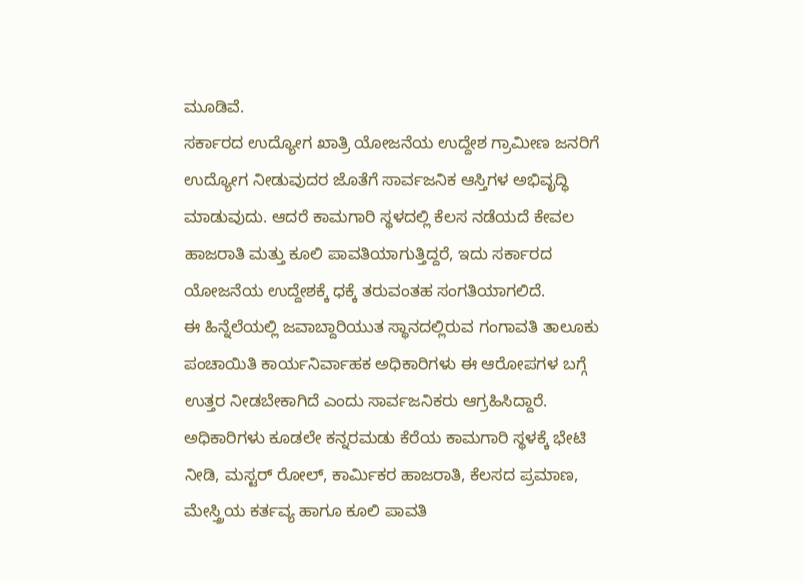ಮೂಡಿವೆ.
ಸರ್ಕಾರದ ಉದ್ಯೋಗ ಖಾತ್ರಿ ಯೋಜನೆಯ ಉದ್ದೇಶ ಗ್ರಾಮೀಣ ಜನರಿಗೆ ಉದ್ಯೋಗ ನೀಡುವುದರ ಜೊತೆಗೆ ಸಾರ್ವಜನಿಕ ಆಸ್ತಿಗಳ ಅಭಿವೃದ್ಧಿ ಮಾಡುವುದು. ಆದರೆ ಕಾಮಗಾರಿ ಸ್ಥಳದಲ್ಲಿ ಕೆಲಸ ನಡೆಯದೆ ಕೇವಲ ಹಾಜರಾತಿ ಮತ್ತು ಕೂಲಿ ಪಾವತಿಯಾಗುತ್ತಿದ್ದರೆ, ಇದು ಸರ್ಕಾರದ ಯೋಜನೆಯ ಉದ್ದೇಶಕ್ಕೆ ಧಕ್ಕೆ ತರುವಂತಹ ಸಂಗತಿಯಾಗಲಿದೆ.
ಈ ಹಿನ್ನೆಲೆಯಲ್ಲಿ ಜವಾಬ್ದಾರಿಯುತ ಸ್ಥಾನದಲ್ಲಿರುವ ಗಂಗಾವತಿ ತಾಲೂಕು ಪಂಚಾಯಿತಿ ಕಾರ್ಯನಿರ್ವಾಹಕ ಅಧಿಕಾರಿಗಳು ಈ ಆರೋಪಗಳ ಬಗ್ಗೆ ಉತ್ತರ ನೀಡಬೇಕಾಗಿದೆ ಎಂದು ಸಾರ್ವಜನಿಕರು ಆಗ್ರಹಿಸಿದ್ದಾರೆ.
ಅಧಿಕಾರಿಗಳು ಕೂಡಲೇ ಕನ್ನರಮಡು ಕೆರೆಯ ಕಾಮಗಾರಿ ಸ್ಥಳಕ್ಕೆ ಭೇಟಿ ನೀಡಿ, ಮಸ್ಟರ್ ರೋಲ್, ಕಾರ್ಮಿಕರ ಹಾಜರಾತಿ, ಕೆಲಸದ ಪ್ರಮಾಣ, ಮೇಸ್ತ್ರಿಯ ಕರ್ತವ್ಯ ಹಾಗೂ ಕೂಲಿ ಪಾವತಿ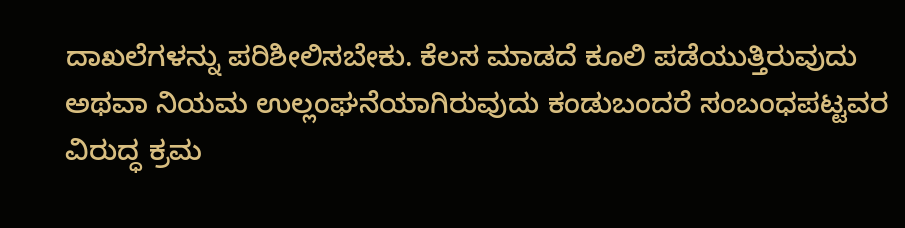ದಾಖಲೆಗಳನ್ನು ಪರಿಶೀಲಿಸಬೇಕು. ಕೆಲಸ ಮಾಡದೆ ಕೂಲಿ ಪಡೆಯುತ್ತಿರುವುದು ಅಥವಾ ನಿಯಮ ಉಲ್ಲಂಘನೆಯಾಗಿರುವುದು ಕಂಡುಬಂದರೆ ಸಂಬಂಧಪಟ್ಟವರ ವಿರುದ್ಧ ಕ್ರಮ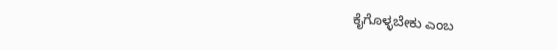ಕೈಗೊಳ್ಳಬೇಕು ಎಂಬ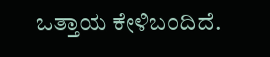ಒತ್ತಾಯ ಕೇಳಿಬಂದಿದೆ.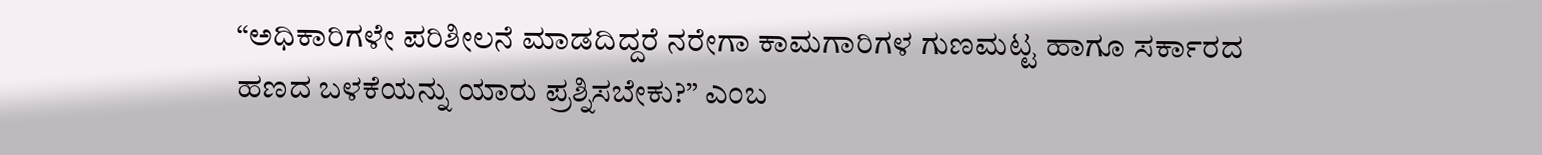“ಅಧಿಕಾರಿಗಳೇ ಪರಿಶೀಲನೆ ಮಾಡದಿದ್ದರೆ ನರೇಗಾ ಕಾಮಗಾರಿಗಳ ಗುಣಮಟ್ಟ ಹಾಗೂ ಸರ್ಕಾರದ ಹಣದ ಬಳಕೆಯನ್ನು ಯಾರು ಪ್ರಶ್ನಿಸಬೇಕು?” ಎಂಬ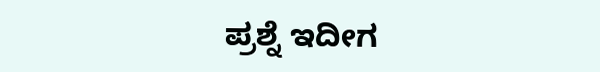ಪ್ರಶ್ನೆ ಇದೀಗ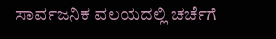ಸಾರ್ವಜನಿಕ ವಲಯದಲ್ಲಿ ಚರ್ಚೆಗೆ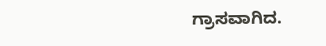ಗ್ರಾಸವಾಗಿದ.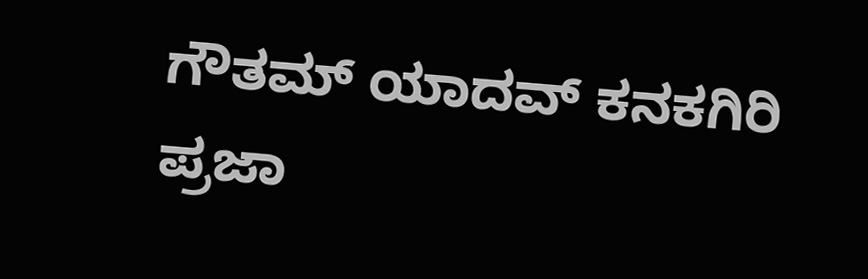ಗೌತಮ್ ಯಾದವ್ ಕನಕಗಿರಿ ಪ್ರಜಾ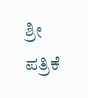ಶ್ರೀ ಪತ್ರಿಕೆ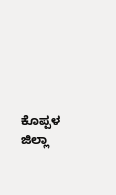ಕೊಪ್ಪಳ ಜಿಲ್ಲಾ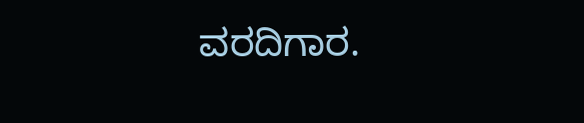ವರದಿಗಾರ.